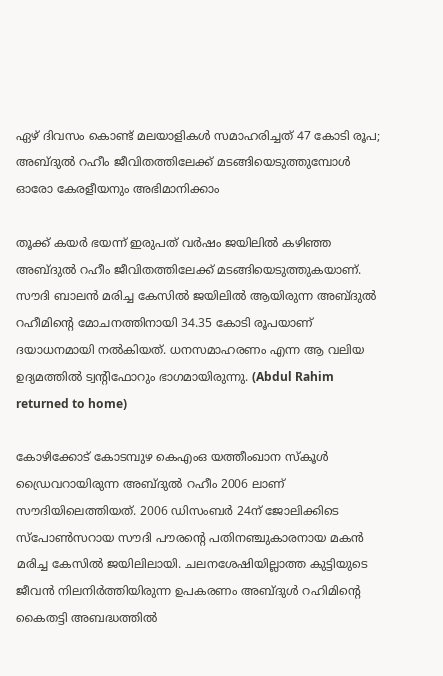ഏഴ് ദിവസം കൊണ്ട് മലയാളികള്‍ സമാഹരിച്ചത് 47 കോടി രൂപ; അബ്ദുല്‍ റഹീം ജീവിതത്തിലേക്ക് മടങ്ങിയെടുത്തുമ്പോള്‍ ഓരോ കേരളീയനും അഭിമാനിക്കാം

തൂക്ക് കയര്‍ ഭയന്ന് ഇരുപത് വര്‍ഷം ജയിലില്‍ കഴിഞ്ഞ അബ്ദുല്‍ റഹീം ജീവിതത്തിലേക്ക് മടങ്ങിയെടുത്തുകയാണ്. സൗദി ബാലന്‍ മരിച്ച കേസില്‍ ജയിലില്‍ ആയിരുന്ന അബ്ദുല്‍ റഹീമിന്റെ മോചനത്തിനായി 34.35 കോടി രൂപയാണ് ദയാധനമായി നല്‍കിയത്. ധനസമാഹരണം എന്ന ആ വലിയ ഉദ്യമത്തില്‍ ട്വന്റിഫോറും ഭാഗമായിരുന്നു. (Abdul Rahim returned to home)

കോഴിക്കോട് കോടമ്പുഴ കെഎംഒ യത്തീംഖാന സ്‌കൂള്‍ ഡ്രൈവറായിരുന്ന അബ്ദുല്‍ റഹീം 2006 ലാണ് സൗദിയിലെത്തിയത്. 2006 ഡിസംബര്‍ 24ന് ജോലിക്കിടെ സ്പോണ്‍സറായ സൗദി പൗരന്റെ പതിനഞ്ചുകാരനായ മകന്‍ മരിച്ച കേസില്‍ ജയിലിലായി. ചലനശേഷിയില്ലാത്ത കുട്ടിയുടെ ജീവന്‍ നിലനിര്‍ത്തിയിരുന്ന ഉപകരണം അബ്ദുള്‍ റഹിമിന്റെ കൈതട്ടി അബദ്ധത്തില്‍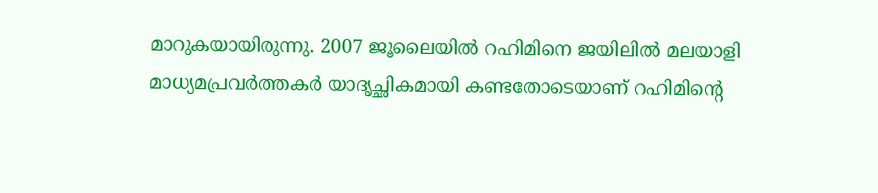മാറുകയായിരുന്നു. 2007 ജൂലൈയില്‍ റഹിമിനെ ജയിലില്‍ മലയാളി മാധ്യമപ്രവര്‍ത്തകര്‍ യാദൃച്ഛികമായി കണ്ടതോടെയാണ് റഹിമിന്റെ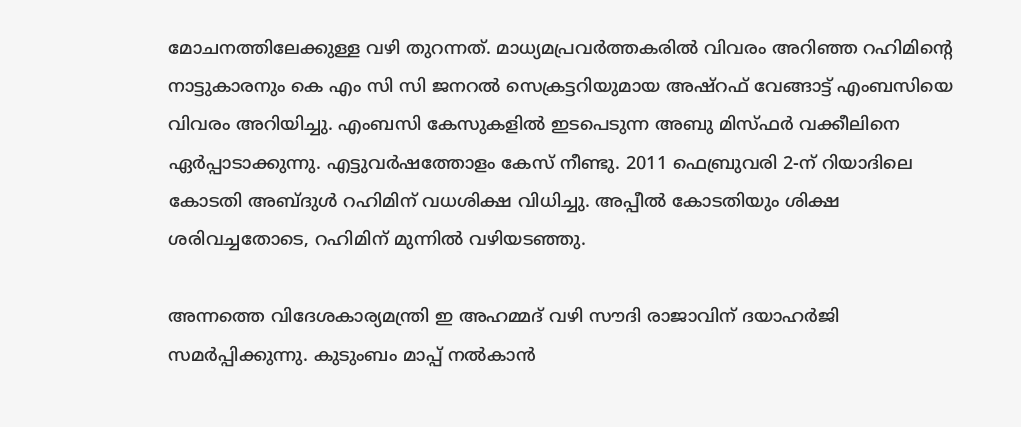മോചനത്തിലേക്കുള്ള വഴി തുറന്നത്. മാധ്യമപ്രവര്‍ത്തകരില്‍ വിവരം അറിഞ്ഞ റഹിമിന്റെ നാട്ടുകാരനും കെ എം സി സി ജനറല്‍ സെക്രട്ടറിയുമായ അഷ്‌റഫ് വേങ്ങാട്ട് എംബസിയെ വിവരം അറിയിച്ചു. എംബസി കേസുകളില്‍ ഇടപെടുന്ന അബു മിസ്ഫര്‍ വക്കീലിനെ ഏര്‍പ്പാടാക്കുന്നു. എട്ടുവര്‍ഷത്തോളം കേസ് നീണ്ടു. 2011 ഫെബ്രുവരി 2-ന് റിയാദിലെ കോടതി അബ്ദുള്‍ റഹിമിന് വധശിക്ഷ വിധിച്ചു. അപ്പീല്‍ കോടതിയും ശിക്ഷ ശരിവച്ചതോടെ, റഹിമിന് മുന്നില്‍ വഴിയടഞ്ഞു.

അന്നത്തെ വിദേശകാര്യമന്ത്രി ഇ അഹമ്മദ് വഴി സൗദി രാജാവിന് ദയാഹര്‍ജി സമര്‍പ്പിക്കുന്നു. കുടുംബം മാപ്പ് നല്‍കാന്‍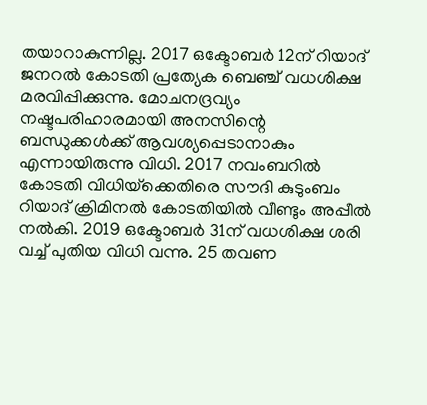തയാറാകുന്നില്ല. 2017 ഒക്ടോബര്‍ 12ന് റിയാദ് ജനറല്‍ കോടതി പ്രത്യേക ബെഞ്ച് വധശിക്ഷ മരവിപ്പിക്കുന്നു. മോചനദ്രവ്യം നഷ്ടപരിഹാരമായി അനസിന്റെ ബന്ധുക്കള്‍ക്ക് ആവശ്യപ്പെടാനാകും എന്നായിരുന്നു വിധി. 2017 നവംബറില്‍ കോടതി വിധിയ്‌ക്കെതിരെ സൗദി കുടുംബം റിയാദ് ക്രിമിനല്‍ കോടതിയില്‍ വീണ്ടും അപ്പീല്‍ നല്‍കി. 2019 ഒക്ടോബര്‍ 31ന് വധശിക്ഷ ശരി വച്ച് പുതിയ വിധി വന്നു. 25 തവണ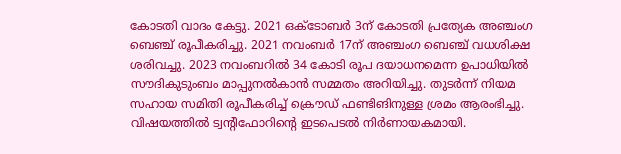കോടതി വാദം കേട്ടു. 2021 ഒക്ടോബര്‍ 3ന് കോടതി പ്രത്യേക അഞ്ചംഗ ബെഞ്ച് രൂപീകരിച്ചു. 2021 നവംബര്‍ 17ന് അഞ്ചംഗ ബെഞ്ച് വധശിക്ഷ ശരിവച്ചു. 2023 നവംബറില്‍ 34 കോടി രൂപ ദയാധനമെന്ന ഉപാധിയില്‍ സൗദികുടുംബം മാപ്പുനല്‍കാന്‍ സമ്മതം അറിയിച്ചു. തുടര്‍ന്ന് നിയമ സഹായ സമിതി രൂപീകരിച്ച് ക്രൌഡ് ഫണ്ടിങിനുള്ള ശ്രമം ആരംഭിച്ചു. വിഷയത്തില്‍ ട്വന്റിഫോറിന്റെ ഇടപെടല്‍ നിര്‍ണായകമായി.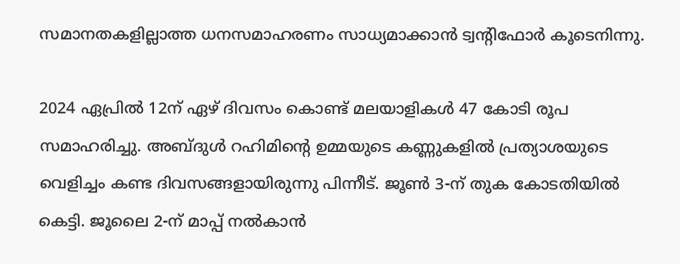സമാനതകളില്ലാത്ത ധനസമാഹരണം സാധ്യമാക്കാന്‍ ട്വന്റിഫോര്‍ കൂടെനിന്നു.

2024 ഏപ്രില്‍ 12ന് ഏഴ് ദിവസം കൊണ്ട് മലയാളികള്‍ 47 കോടി രൂപ സമാഹരിച്ചു. അബ്ദുള്‍ റഹിമിന്റെ ഉമ്മയുടെ കണ്ണുകളില്‍ പ്രത്യാശയുടെ വെളിച്ചം കണ്ട ദിവസങ്ങളായിരുന്നു പിന്നീട്. ജൂണ്‍ 3-ന് തുക കോടതിയില്‍ കെട്ടി. ജൂലൈ 2-ന് മാപ്പ് നല്‍കാന്‍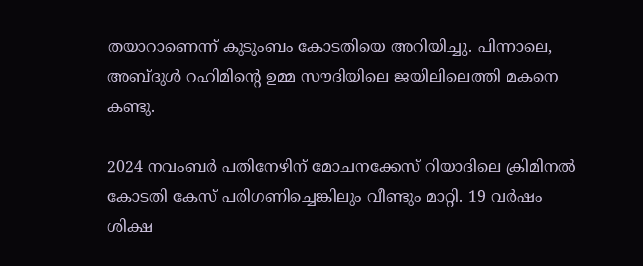തയാറാണെന്ന് കുടുംബം കോടതിയെ അറിയിച്ചു. പിന്നാലെ, അബ്ദുള്‍ റഹിമിന്റെ ഉമ്മ സൗദിയിലെ ജയിലിലെത്തി മകനെ കണ്ടു.

2024 നവംബര്‍ പതിനേഴിന് മോചനക്കേസ് റിയാദിലെ ക്രിമിനല്‍ കോടതി കേസ് പരിഗണിച്ചെങ്കിലും വീണ്ടും മാറ്റി. 19 വര്‍ഷം ശിക്ഷ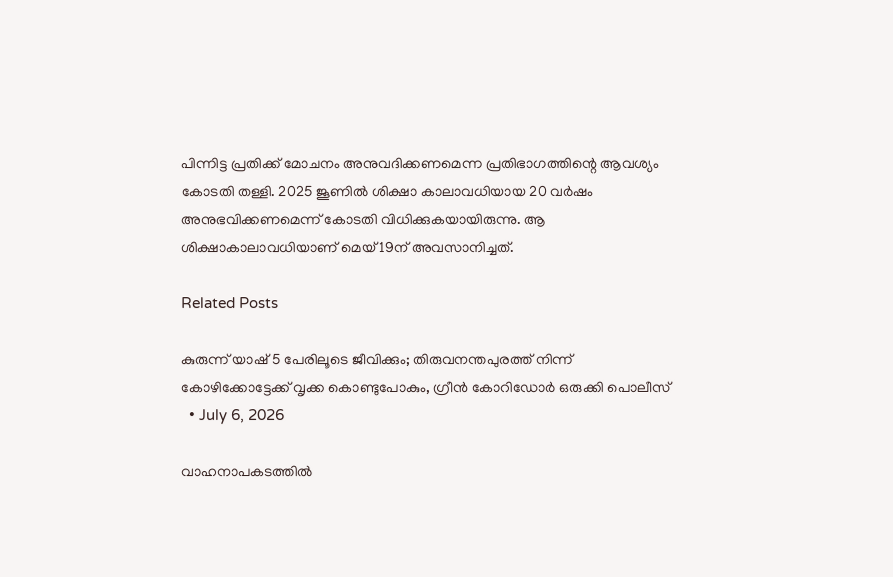പിന്നിട്ട പ്രതിക്ക് മോചനം അനുവദിക്കണമെന്ന പ്രതിഭാഗത്തിന്റെ ആവശ്യം കോടതി തള്ളി. 2025 ജൂണില്‍ ശിക്ഷാ കാലാവധിയായ 20 വര്‍ഷം അനുഭവിക്കണമെന്ന് കോടതി വിധിക്കുകയായിരുന്നു. ആ ശിക്ഷാകാലാവധിയാണ് മെയ് 19ന് അവസാനിച്ചത്.

Related Posts

കുരുന്ന് യാഷ് 5 പേരിലൂടെ ജീവിക്കും; തിരുവനന്തപുരത്ത് നിന്ന് കോഴിക്കോട്ടേക്ക് വൃക്ക കൊണ്ടുപോകും, ഗ്രീൻ കോറിഡോർ ഒരുക്കി പൊലീസ്
  • July 6, 2026

വാഹനാപകടത്തിൽ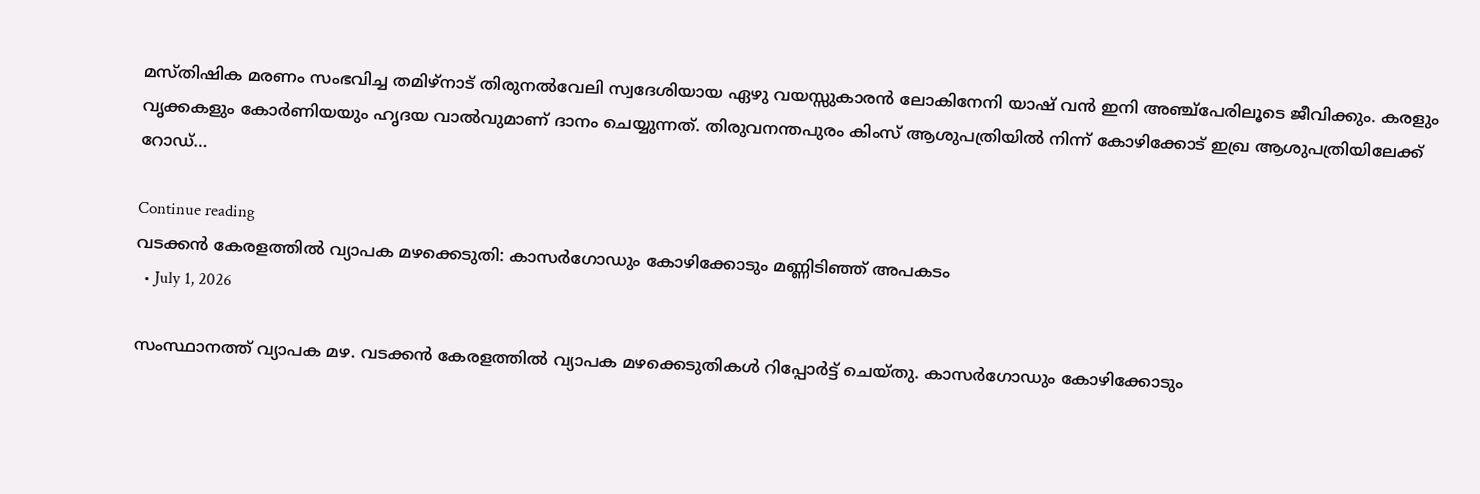മസ്തിഷിക മരണം സംഭവിച്ച തമിഴ്നാട് തിരുനൽവേലി സ്വദേശിയായ ഏഴു വയസ്സുകാരൻ ലോകിനേനി യാഷ് വൻ ഇനി അഞ്ച്പേരിലൂടെ ജീവിക്കും. കരളും വൃക്കകളും കോർണിയയും ഹൃദയ വാൽവുമാണ് ദാനം ചെയ്യുന്നത്. തിരുവനന്തപുരം കിംസ് ആശുപത്രിയിൽ നിന്ന് കോഴിക്കോട് ഇഖ്ര ആശുപത്രിയിലേക്ക് റോഡ്…

Continue reading
വടക്കൻ കേരളത്തിൽ വ്യാപക മഴക്കെടുതി: കാസർഗോഡും കോഴിക്കോടും മണ്ണിടിഞ്ഞ് അപകടം
  • July 1, 2026

സംസ്ഥാനത്ത് വ്യാപക മഴ. വടക്കൻ കേരളത്തിൽ വ്യാപക മഴക്കെടുതികൾ റിപ്പോർട്ട് ചെയ്തു. കാസർഗോഡും കോഴിക്കോടും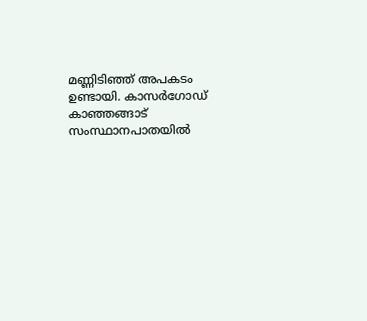മണ്ണിടിഞ്ഞ് അപകടം ഉണ്ടായി. കാസർഗോഡ് കാഞ്ഞങ്ങാട് സംസ്ഥാനപാതയിൽ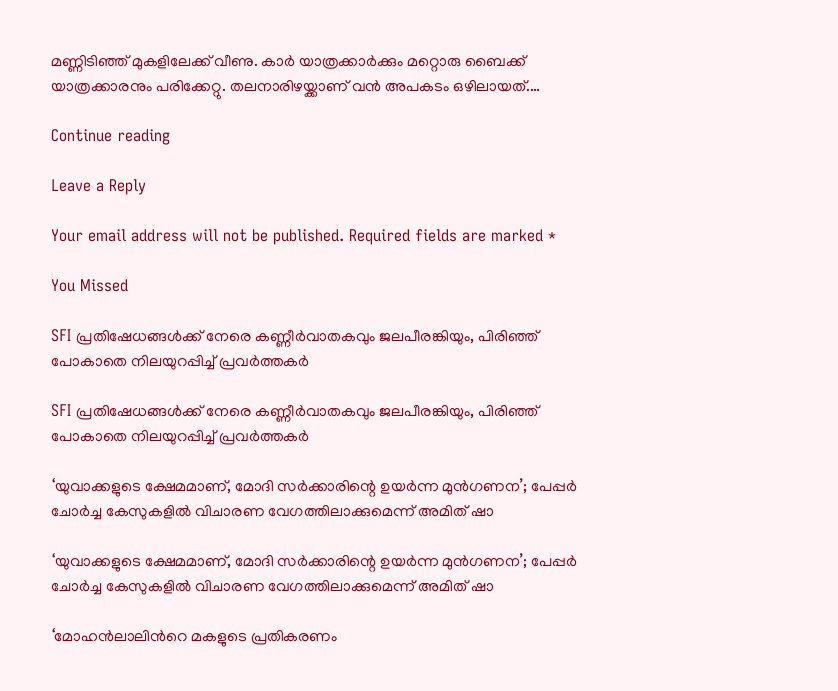മണ്ണിടിഞ്ഞ് മുകളിലേക്ക് വീണു. കാർ യാത്രക്കാർക്കും മറ്റൊരു ബൈക്ക് യാത്രക്കാരനും പരിക്കേറ്റു. തലനാരിഴയ്ക്കാണ് വൻ അപകടം ഒഴിലായത്.…

Continue reading

Leave a Reply

Your email address will not be published. Required fields are marked *

You Missed

SFI പ്രതിഷേധങ്ങൾക്ക് നേരെ കണ്ണീർവാതകവും ജലപീരങ്കിയും, പിരിഞ്ഞ് പോകാതെ നിലയുറപ്പിച്ച് പ്രവർത്തകർ

SFI പ്രതിഷേധങ്ങൾക്ക് നേരെ കണ്ണീർവാതകവും ജലപീരങ്കിയും, പിരിഞ്ഞ് പോകാതെ നിലയുറപ്പിച്ച് പ്രവർത്തകർ

‘യുവാക്കളുടെ ക്ഷേമമാണ്, മോദി സർക്കാരിന്റെ ഉയർന്ന മുൻഗണന’; പേപ്പർ ചോർച്ച കേസുകളിൽ വിചാരണ വേഗത്തിലാക്കുമെന്ന് അമിത് ഷാ

‘യുവാക്കളുടെ ക്ഷേമമാണ്, മോദി സർക്കാരിന്റെ ഉയർന്ന മുൻഗണന’; പേപ്പർ ചോർച്ച കേസുകളിൽ വിചാരണ വേഗത്തിലാക്കുമെന്ന് അമിത് ഷാ

‘മോഹൻലാലിൻറെ മകളുടെ പ്രതികരണം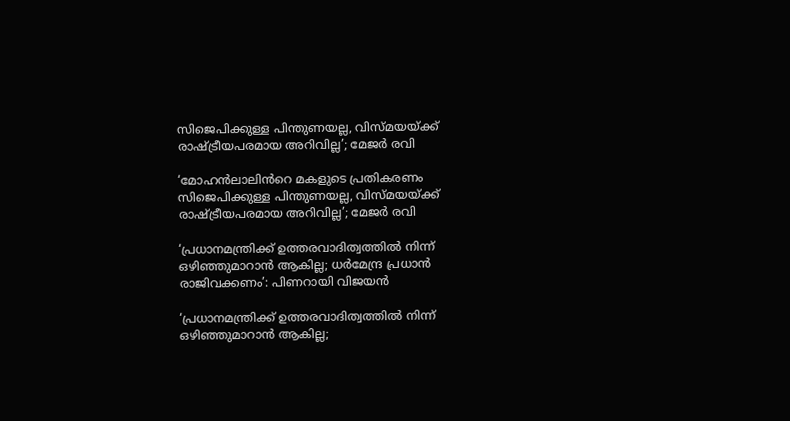സിജെപിക്കുള്ള പിന്തുണയല്ല, വിസ്മയയ്ക്ക് രാഷ്ട്രീയപരമായ അറിവില്ല’; മേജർ രവി

‘മോഹൻലാലിൻറെ മകളുടെ പ്രതികരണം സിജെപിക്കുള്ള പിന്തുണയല്ല, വിസ്മയയ്ക്ക് രാഷ്ട്രീയപരമായ അറിവില്ല’; മേജർ രവി

‘പ്രധാനമന്ത്രിക്ക് ഉത്തരവാദിത്വത്തിൽ നിന്ന് ഒഴിഞ്ഞുമാറാൻ ആകില്ല; ധർമേന്ദ്ര പ്രധാൻ രാജിവക്കണം’: പിണറായി വിജയൻ

‘പ്രധാനമന്ത്രിക്ക് ഉത്തരവാദിത്വത്തിൽ നിന്ന് ഒഴിഞ്ഞുമാറാൻ ആകില്ല;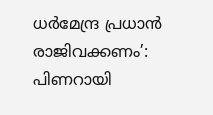ധർമേന്ദ്ര പ്രധാൻ രാജിവക്കണം’: പിണറായി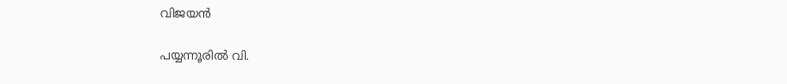വിജയൻ

പയ്യന്നൂരിൽ വി.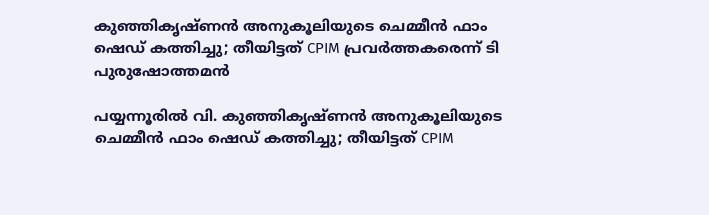കുഞ്ഞികൃഷ്ണൻ അനുകൂലിയുടെ ചെമ്മീൻ ഫാം ഷെഡ് കത്തിച്ചു; തീയിട്ടത് CPIM പ്രവർത്തകരെന്ന് ടി പുരുഷോത്തമൻ

പയ്യന്നൂരിൽ വി. കുഞ്ഞികൃഷ്ണൻ അനുകൂലിയുടെ ചെമ്മീൻ ഫാം ഷെഡ് കത്തിച്ചു; തീയിട്ടത് CPIM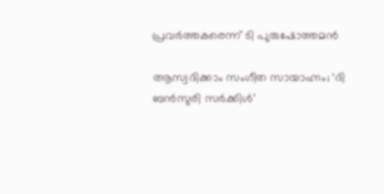പ്രവർത്തകരെന്ന് ടി പുരുഷോത്തമൻ

ആസ്വദിക്കാം സംഗീത സായാഹ്നം; ‘ദി ബൻസുരി സർക്കിൾ’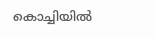കൊച്ചിയിൽ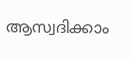ആസ്വദിക്കാം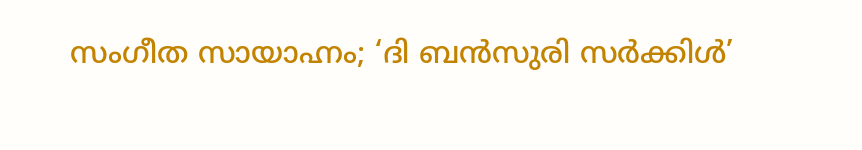സംഗീത സായാഹ്നം; ‘ദി ബൻസുരി സർക്കിൾ’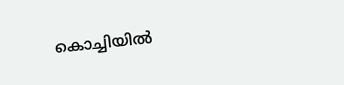കൊച്ചിയിൽ